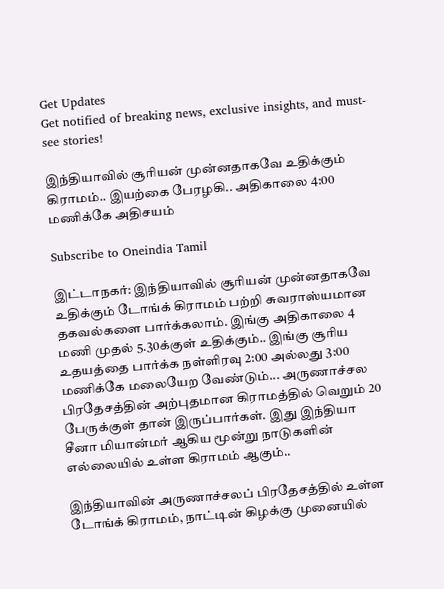Get Updates
Get notified of breaking news, exclusive insights, and must-see stories!

இந்தியாவில் சூரியன் முன்னதாகவே உதிக்கும் கிராமம்.. இயற்கை பேரழகி.. அதிகாலை 4:00 மணிக்கே அதிசயம்

Subscribe to Oneindia Tamil

இட்டாநகர்: இந்தியாவில் சூரியன் முன்னதாகவே உதிக்கும் டோங்க் கிராமம் பற்றி சுவராஸ்யமான தகவல்களை பார்க்கலாம். இங்கு அதிகாலை 4 மணி முதல் 5.30க்குள் உதிக்கும்.. இங்கு சூரிய உதயத்தை பார்க்க நள்ளிரவு 2:00 அல்லது 3:00 மணிக்கே மலையேற வேண்டும்... அருணாச்சல பிரதேசத்தின் அற்புதமான கிராமத்தில் வெறும் 20 பேருக்குள் தான் இருப்பார்கள். இது இந்தியா சீனா மியான்மர் ஆகிய மூன்று நாடுகளின் எல்லையில் உள்ள கிராமம் ஆகும்..

இந்தியாவின் அருணாச்சலப் பிரதேசத்தில் உள்ள டோங்க் கிராமம், நாட்டின் கிழக்கு முனையில்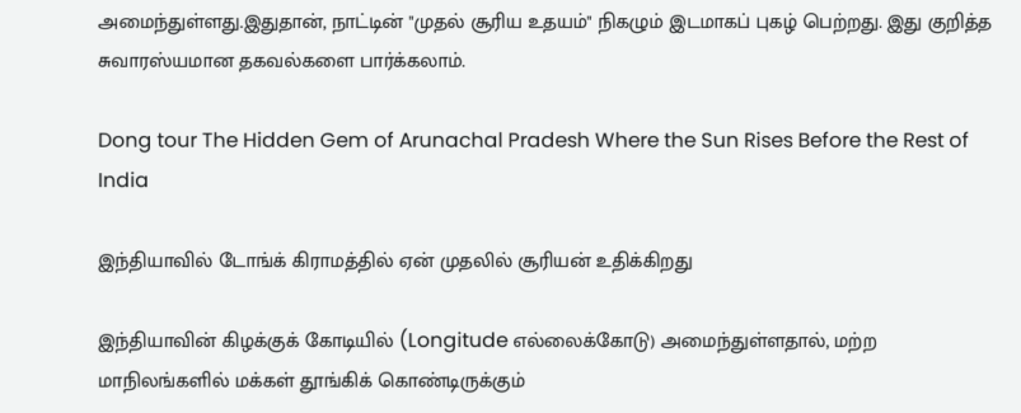அமைந்துள்ளது.இதுதான், நாட்டின் "முதல் சூரிய உதயம்" நிகழும் இடமாகப் புகழ் பெற்றது. இது குறித்த சுவாரஸ்யமான தகவல்களை பார்க்கலாம்.

Dong tour The Hidden Gem of Arunachal Pradesh Where the Sun Rises Before the Rest of India

இந்தியாவில் டோங்க் கிராமத்தில் ஏன் முதலில் சூரியன் உதிக்கிறது

இந்தியாவின் கிழக்குக் கோடியில் (Longitude எல்லைக்கோடு) அமைந்துள்ளதால், மற்ற மாநிலங்களில் மக்கள் தூங்கிக் கொண்டிருக்கும்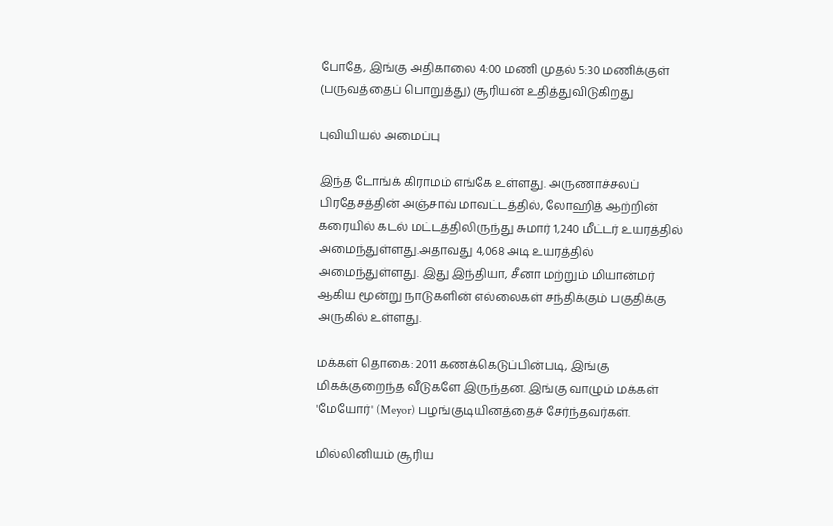போதே, இங்கு அதிகாலை 4:00 மணி முதல் 5:30 மணிக்குள் (பருவத்தைப் பொறுத்து) சூரியன் உதித்துவிடுகிறது

புவியியல் அமைப்பு

இந்த டோங்க் கிராமம் எங்கே உள்ளது. அருணாச்சலப் பிரதேசத்தின் அஞ்சாவ் மாவட்டத்தில், லோஹித் ஆற்றின் கரையில் கடல் மட்டத்திலிருந்து சுமார் 1,240 மீட்டர் உயரத்தில் அமைந்துள்ளது.அதாவது 4,068 அடி உயரத்தில் அமைந்துள்ளது. இது இந்தியா, சீனா மற்றும் மியான்மர் ஆகிய மூன்று நாடுகளின் எல்லைகள் சந்திக்கும் பகுதிக்கு அருகில் உள்ளது.

மக்கள் தொகை: 2011 கணக்கெடுப்பின்படி, இங்கு மிகக்குறைந்த வீடுகளே இருந்தன. இங்கு வாழும் மக்கள் 'மேயோர்' (Meyor) பழங்குடியினத்தைச் சேர்ந்தவர்கள்.

மில்லினியம் சூரிய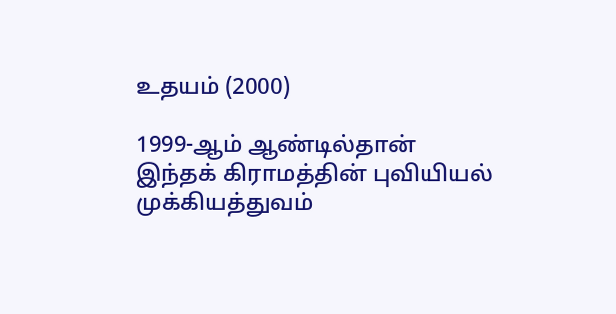உதயம் (2000)

1999-ஆம் ஆண்டில்தான் இந்தக் கிராமத்தின் புவியியல் முக்கியத்துவம்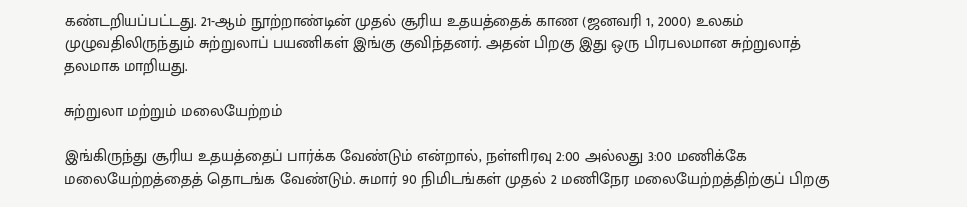கண்டறியப்பட்டது. 21-ஆம் நூற்றாண்டின் முதல் சூரிய உதயத்தைக் காண (ஜனவரி 1, 2000) உலகம் முழுவதிலிருந்தும் சுற்றுலாப் பயணிகள் இங்கு குவிந்தனர். அதன் பிறகு இது ஒரு பிரபலமான சுற்றுலாத் தலமாக மாறியது.

சுற்றுலா மற்றும் மலையேற்றம்

இங்கிருந்து சூரிய உதயத்தைப் பார்க்க வேண்டும் என்றால், நள்ளிரவு 2:00 அல்லது 3:00 மணிக்கே மலையேற்றத்தைத் தொடங்க வேண்டும். சுமார் 90 நிமிடங்கள் முதல் 2 மணிநேர மலையேற்றத்திற்குப் பிறகு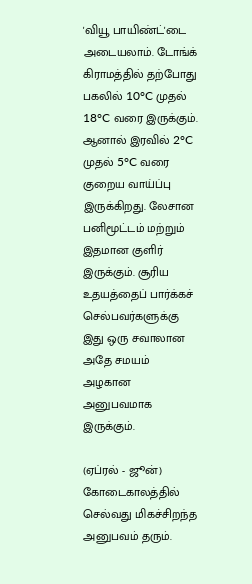'வியூ பாயிண்ட்'டை அடையலாம். டோங்க் கிராமத்தில் தற்போது பகலில் 10°C முதல் 18°C வரை இருக்கும். ஆனால் இரவில் 2°C முதல் 5°C வரை குறைய வாய்ப்பு இருக்கிறது. லேசான பனிமூட்டம் மற்றும் இதமான குளிர் இருக்கும். சூரிய உதயத்தைப் பார்க்கச் செல்பவர்களுக்கு இது ஒரு சவாலான அதே சமயம் அழகான அனுபவமாக இருக்கும்.

(ஏப்ரல் - ஜூன்) கோடைகாலத்தில் செல்வது மிகச்சிறந்த அனுபவம் தரும்.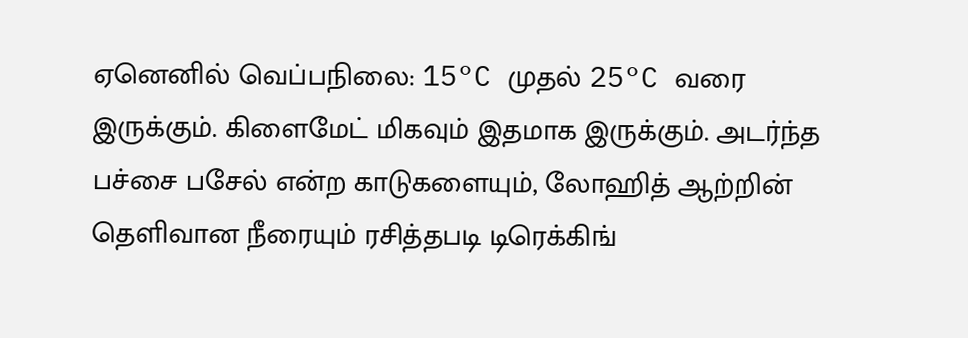ஏனெனில் வெப்பநிலை: 15°C முதல் 25°C வரை இருக்கும். கிளைமேட் மிகவும் இதமாக இருக்கும். அடர்ந்த பச்சை பசேல் என்ற காடுகளையும், லோஹித் ஆற்றின் தெளிவான நீரையும் ரசித்தபடி டிரெக்கிங்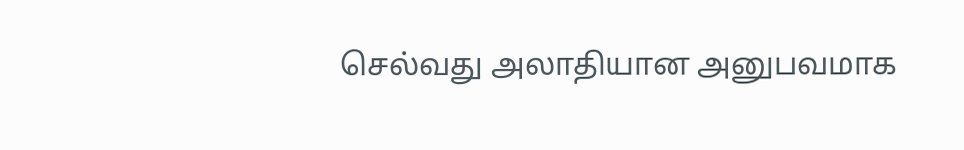செல்வது அலாதியான அனுபவமாக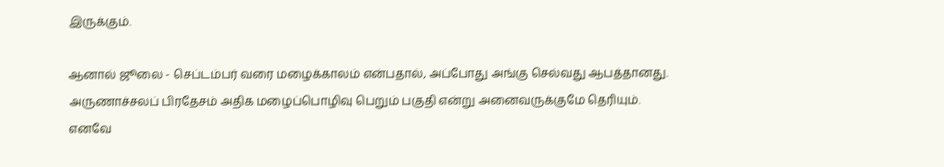இருக்கும்.

ஆனால் ஜூலை - செப்டம்பர் வரை மழைக்காலம் என்பதால், அப்போது அங்கு செல்வது ஆபத்தானது. அருணாச்சலப் பிரதேசம் அதிக மழைப்பொழிவு பெறும் பகுதி என்று அனைவருக்குமே தெரியும். எனவே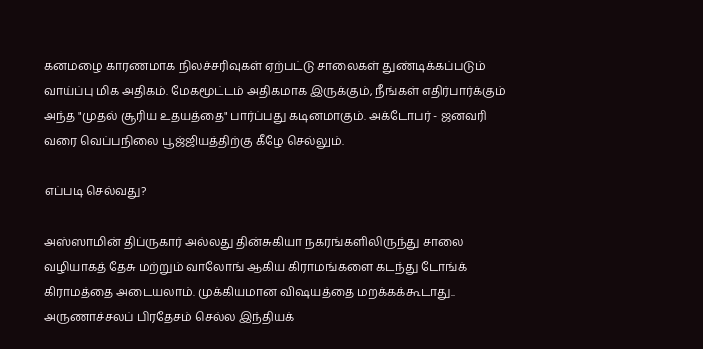கனமழை காரணமாக நிலச்சரிவுகள் ஏற்பட்டு சாலைகள் துண்டிக்கப்படும் வாய்ப்பு மிக அதிகம். மேகமூட்டம் அதிகமாக இருக்கும், நீங்கள் எதிர்பார்க்கும் அந்த "முதல் சூரிய உதயத்தை" பார்ப்பது கடினமாகும். அக்டோபர் - ஜனவரி வரை வெப்பநிலை பூஜ்ஜியத்திற்கு கீழே செல்லும்.

எப்படி செல்வது?

அஸ்ஸாமின் திப்ருகார் அல்லது தின்சுகியா நகரங்களிலிருந்து சாலை வழியாகத் தேசு மற்றும் வாலோங் ஆகிய கிராமங்களை கடந்து டோங்க் கிராமத்தை அடையலாம். முக்கியமான விஷயத்தை மறக்கக்கூடாது.. அருணாச்சலப் பிரதேசம் செல்ல இந்தியக்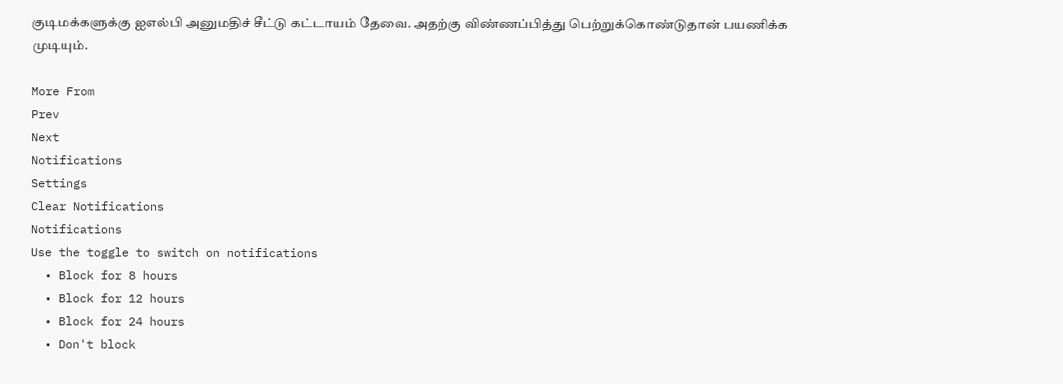குடிமக்களுக்கு ஐஎல்பி அனுமதிச் சீட்டு கட்டாயம் தேவை. அதற்கு விண்ணப்பித்து பெற்றுக்கொண்டுதான் பயணிக்க முடியும்.

More From
Prev
Next
Notifications
Settings
Clear Notifications
Notifications
Use the toggle to switch on notifications
  • Block for 8 hours
  • Block for 12 hours
  • Block for 24 hours
  • Don't block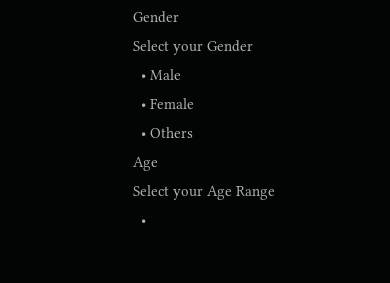Gender
Select your Gender
  • Male
  • Female
  • Others
Age
Select your Age Range
  •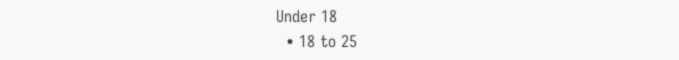Under 18
  • 18 to 25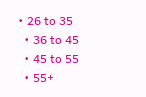• 26 to 35
  • 36 to 45
  • 45 to 55
  • 55+